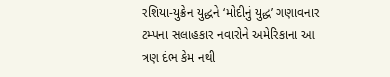રશિયા-યુક્રેન યુદ્ધને ‘મોદીનું યુદ્ધ’ ગણાવનાર ટમ્પના સલાહકાર નવારોને અમેરિકાના આ ત્રણ દંભ કેમ નથી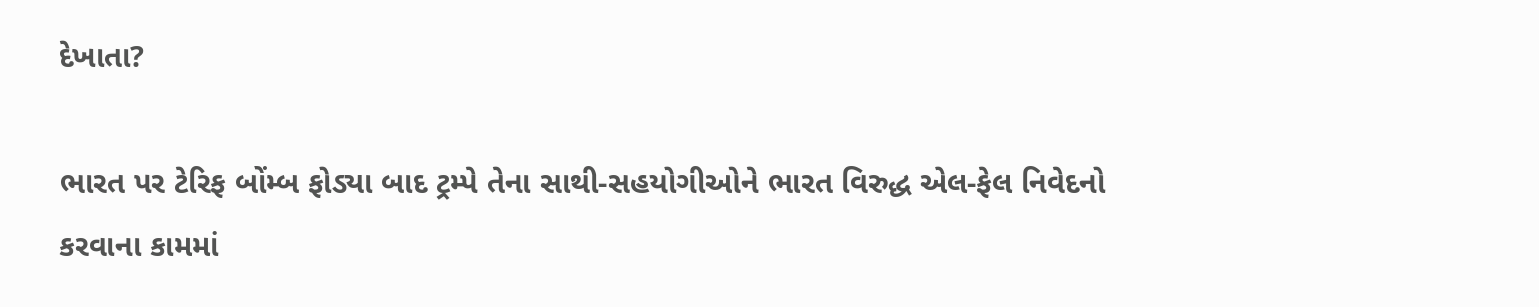દેખાતા?

ભારત પર ટેરિફ બોંમ્બ ફોડ્યા બાદ ટ્રમ્પે તેના સાથી-સહયોગીઓને ભારત વિરુદ્ધ એલ-ફેલ નિવેદનો કરવાના કામમાં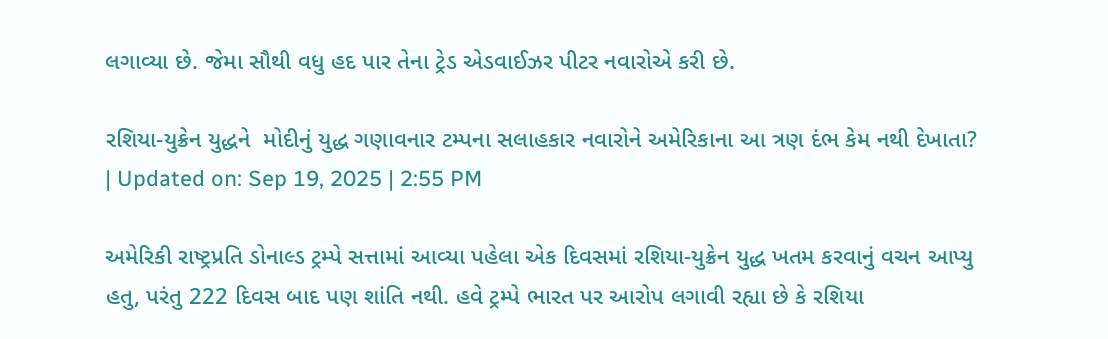લગાવ્યા છે. જેમા સૌથી વધુ હદ પાર તેના ટ્રેડ એડવાઈઝર પીટર નવારોએ કરી છે.

રશિયા-યુક્રેન યુદ્ધને  મોદીનું યુદ્ધ ગણાવનાર ટમ્પના સલાહકાર નવારોને અમેરિકાના આ ત્રણ દંભ કેમ નથી દેખાતા?
| Updated on: Sep 19, 2025 | 2:55 PM

અમેરિકી રાષ્ટ્રપ્રતિ ડોનાલ્ડ ટ્રમ્પે સત્તામાં આવ્યા પહેલા એક દિવસમાં રશિયા-યુક્રેન યુદ્ધ ખતમ કરવાનું વચન આપ્યુ હતુ, પરંતુ 222 દિવસ બાદ પણ શાંતિ નથી. હવે ટ્રમ્પે ભારત પર આરોપ લગાવી રહ્યા છે કે રશિયા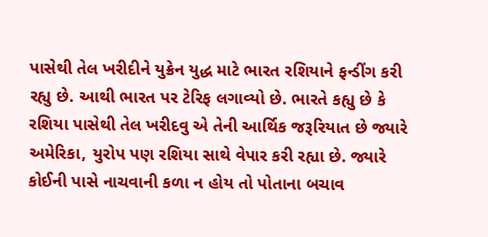પાસેથી તેલ ખરીદીને યુક્રેન યુદ્ધ માટે ભારત રશિયાને ફન્ડીંગ કરી રહ્યુ છે. આથી ભારત પર ટેરિફ લગાવ્યો છે. ભારતે કહ્યુ છે કે રશિયા પાસેથી તેલ ખરીદવુ એ તેની આર્થિક જરૂરિયાત છે જ્યારે અમેરિકા, યુરોપ પણ રશિયા સાથે વેપાર કરી રહ્યા છે. જ્યારે કોઈની પાસે નાચવાની કળા ન હોય તો પોતાના બચાવ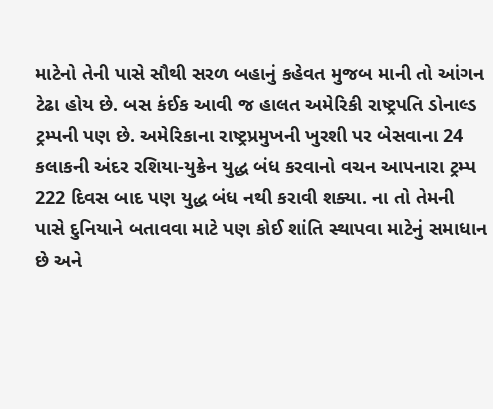માટેનો તેની પાસે સૌથી સરળ બહાનું કહેવત મુજબ માની તો આંગન ટેઢા હોય છે. બસ કંઈક આવી જ હાલત અમેરિકી રાષ્ટ્રપતિ ડોનાલ્ડ ટ્રમ્પની પણ છે. અમેરિકાના રાષ્ટ્રપ્રમુખની ખુરશી પર બેસવાના 24 કલાકની અંદર રશિયા-યુક્રેન યુદ્ધ બંધ કરવાનો વચન આપનારા ટ્રમ્પ 222 દિવસ બાદ પણ યુદ્ધ બંધ નથી કરાવી શક્યા. ના તો તેમની પાસે દુનિયાને બતાવવા માટે પણ કોઈ શાંતિ સ્થાપવા માટેનું સમાધાન છે અને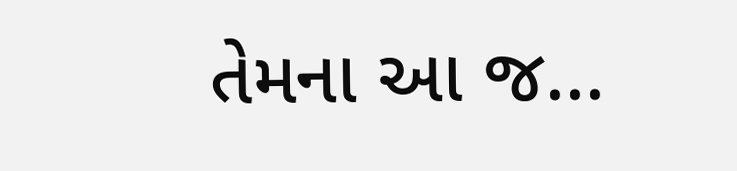તેમના આ જ...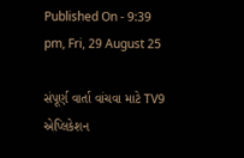Published On - 9:39 pm, Fri, 29 August 25

સંપૂર્ણ વાર્તા વાંચવા માટે TV9 એપ્લિકેશન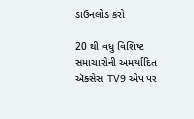ડાઉનલોડ કરો

20 થી વધુ વિશિષ્ટ સમાચારોની અમર્યાદિત ઍક્સેસ TV9 એપ પર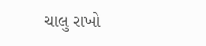ચાલુ રાખો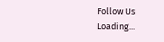Follow Us
Loading...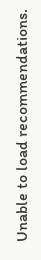Unable to load recommendations.